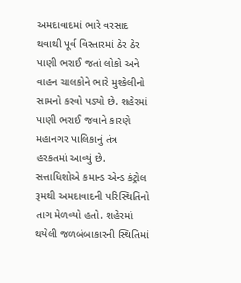અમદાવાદમાં ભારે વરસાદ થવાથી પૂર્વ વિસ્તારમાં ઠેર ઠેર પાણી ભરાઈ જતાં લોકો અને વાહન ચાલકોને ભારે મુશ્કેલીનો સામનો કરવો પડ્યો છે. શહેરમાં પાણી ભરાઈ જવાને કારણે મહાનગર પાલિકાનું તંત્ર હરકતમાં આવ્યું છે. સત્તાધિશોએ કમાન્ડ એન્ડ કંટ્રોલ રૂમથી અમદાવાદની પરિસ્થિતિનો તાગ મેળવ્યો હતો. શહેરમાં થયેલી જળબંબાકારની સ્થિતિમાં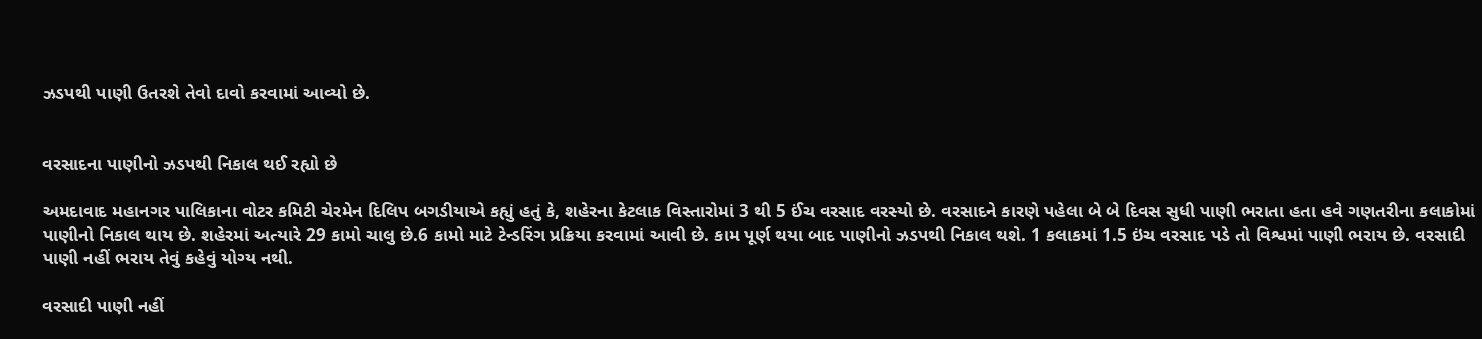ઝડપથી પાણી ઉતરશે તેવો દાવો કરવામાં આવ્યો છે.


વરસાદના પાણીનો ઝડપથી નિકાલ થઈ રહ્યો છે

અમદાવાદ મહાનગર પાલિકાના વોટર કમિટી ચેરમેન દિલિપ બગડીયાએ કહ્યું હતું કે, શહેરના કેટલાક વિસ્તારોમાં 3 થી 5 ઈંચ વરસાદ વરસ્યો છે. વરસાદને કારણે પહેલા બે બે દિવસ સુધી પાણી ભરાતા હતા હવે ગણતરીના કલાકોમાં પાણીનો નિકાલ થાય છે. શહેરમાં અત્યારે 29 કામો ચાલુ છે.6 કામો માટે ટેન્ડરિંગ પ્રક્રિયા કરવામાં આવી છે. કામ પૂર્ણ થયા બાદ પાણીનો ઝડપથી નિકાલ થશે. 1 કલાકમાં 1.5 ઇંચ વરસાદ પડે તો વિશ્વમાં પાણી ભરાય છે. વરસાદી પાણી નહીં ભરાય તેવું કહેવું યોગ્ય નથી.

વરસાદી પાણી નહીં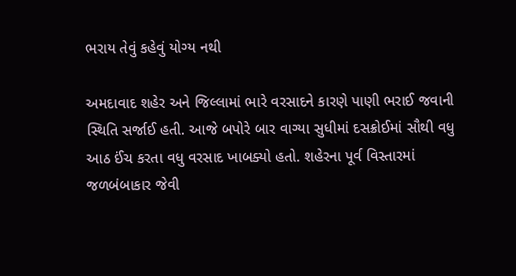ભરાય તેવું કહેવું યોગ્ય નથી

અમદાવાદ શહેર અને જિલ્લામાં ભારે વરસાદને કારણે પાણી ભરાઈ જવાની સ્થિતિ સર્જાઈ હતી. આજે બપોરે બાર વાગ્યા સુધીમાં દસક્રોઈમાં સૌથી વધુ આઠ ઈંચ કરતા વધુ વરસાદ ખાબક્યો હતો. શહેરના પૂર્વ વિસ્તારમાં જળબંબાકાર જેવી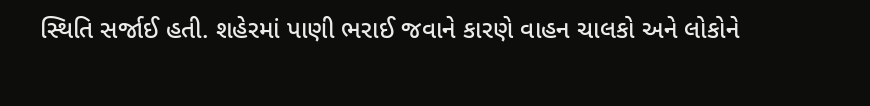સ્થિતિ સર્જાઈ હતી. શહેરમાં પાણી ભરાઈ જવાને કારણે વાહન ચાલકો અને લોકોને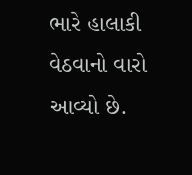ભારે હાલાકી વેઠવાનો વારો આવ્યો છે.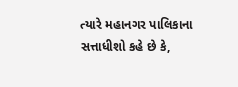ત્યારે મહાનગર પાલિકાના સત્તાધીશો કહે છે કે,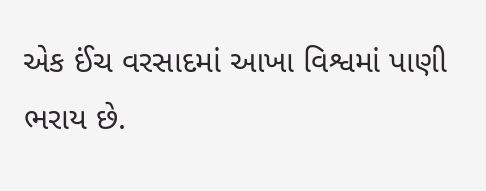એક ઈંચ વરસાદમાં આખા વિશ્વમાં પાણી ભરાય છે.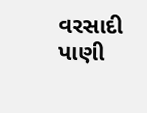વરસાદી પાણી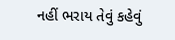નહીં ભરાય તેવું કહેવું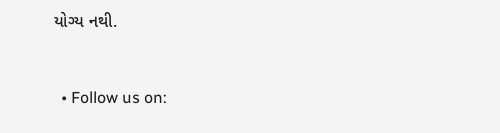યોગ્ય નથી.


  • Follow us on: